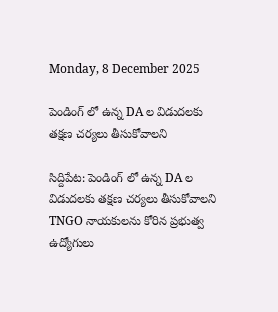Monday, 8 December 2025

పెండింగ్ లో ఉన్న DA ల విడుదలకు తక్షణ చర్యలు తీసుకోవాలని

సిద్దిపేట: పెండింగ్ లో ఉన్న DA ల విడుదలకు తక్షణ చర్యలు తీసుకోవాలని TNGO నాయకులను కోరిన ప్రభుత్వ ఉద్యోగులు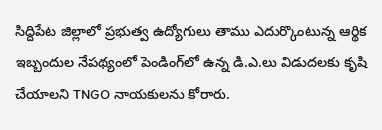సిద్దిపేట జిల్లాలో ప్రభుత్వ ఉద్యోగులు తాము ఎదుర్కొంటున్న ఆర్థిక ఇబ్బందుల నేపథ్యంలో పెండింగ్‌లో ఉన్న డి.ఎ.లు విడుదలకు కృషి చేయాలని TNGO నాయకులను కోరారు.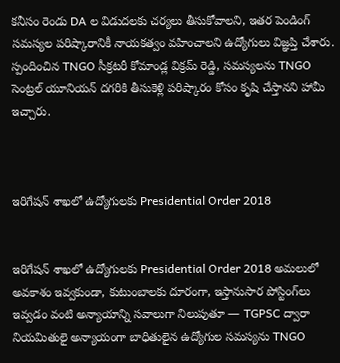కనీసం రెండు DA ల విడుదలకు చర్యలు తీసుకోవాలని, ఇతర పెండింగ్ సమస్యల పరిష్కారానికీ నాయకత్వం వహించాలని ఉద్యోగులు విజ్ఞప్తి చేశారు. స్పందించిన TNGO సీక్రటరీ కోమాండ్ల విక్రమ్ రెడ్డి, సమస్యలను TNGO సెంట్రల్ యూనియన్ దగరికి తీసుకెళ్లి పరిష్కారం కోసం కృషి చేస్తానని హామీ ఇచ్చారు.



ఇరిగేషన్ శాఖలో ఉద్యోగులకు Presidential Order 2018


ఇరిగేషన్ శాఖలో ఉద్యోగులకు Presidential Order 2018 అమలులో అవకాశం ఇవ్వకుండా, కుటుంబాలకు దూరంగా, ఇస్తానుసార పోస్టింగ్‌లు ఇవ్వడం వంటి అన్యాయాన్ని సవాలుగా నిలుపుతూ — TGPSC ద్వారా నియమితులై అన్యాయంగా బాధితులైన ఉద్యోగుల సమస్యను TNGO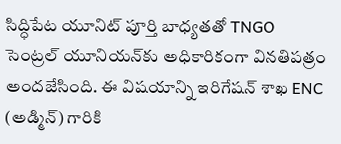సిద్ధిపేట యూనిట్ పూర్తి బాధ్యతతో TNGO సెంట్రల్ యూనియన్‌కు అధికారికంగా వినతిపత్రం అందజేసింది. ఈ విషయాన్ని ఇరిగేషన్ శాఖ ENC (అడ్మిన్) గారికి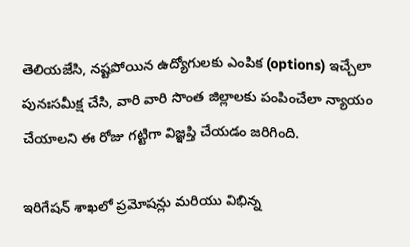తెలియజేసి, నష్టపోయిన ఉద్యోగులకు ఎంపిక (options) ఇచ్చేలా పునఃసమీక్ష చేసి, వారి వారి సొంత జిల్లాలకు పంపించేలా న్యాయం చేయాలని ఈ రోజు గట్టిగా విజ్ఞప్తి చేయడం జరిగింది.

ఇరిగేషన్ శాఖలో ప్రమోషన్లు మరియు విభిన్న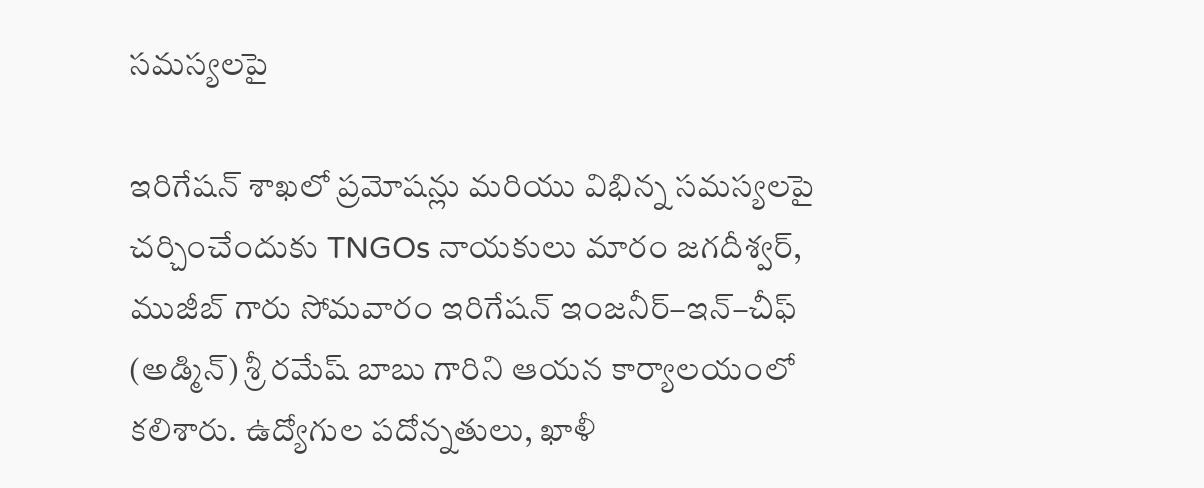సమస్యలపై

ఇరిగేషన్ శాఖలో ప్రమోషన్లు మరియు విభిన్న సమస్యలపై చర్చించేందుకు TNGOs నాయకులు మారం జగదీశ్వర్, ముజీబ్ గారు సోమవారం ఇరిగేషన్ ఇంజనీర్–ఇన్–చీఫ్ (అడ్మిన్) శ్రీ రమేష్ బాబు గారిని ఆయన కార్యాలయంలో కలిశారు. ఉద్యోగుల పదోన్నతులు, ఖాళీ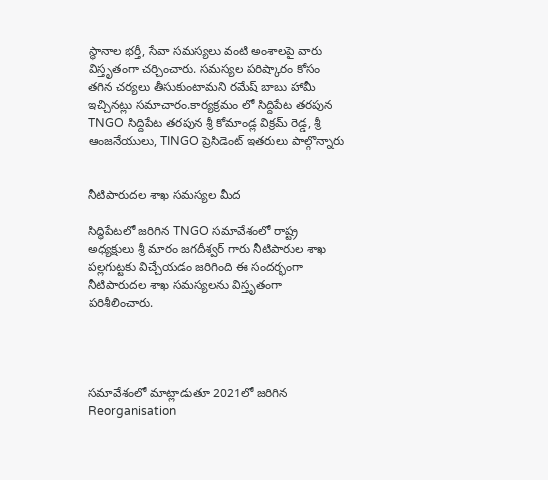స్థానాల భర్తీ, సేవా సమస్యలు వంటి అంశాలపై వారు విస్తృతంగా చర్చించారు. సమస్యల పరిష్కారం కోసం తగిన చర్యలు తీసుకుంటామని రమేష్ బాబు హామీ ఇచ్చినట్లు సమాచారం.కార్యక్రమం లో సిద్దిపేట తరపున TNGO సిద్దిపేట తరపున శ్రీ కోమాండ్ల విక్రమ్ రెడ్డ, శ్రీ ఆంజనేయులు, TINGO ప్రెసిడెంట్ ఇతరులు పాల్గొన్నారు


నీటిపారుదల శాఖ సమస్యల మీద

సిద్ధిపేటలో జరిగిన TNGO సమావేశంలో రాష్ట్ర అధ్యక్షులు శ్రీ మారం జగదీశ్వర్ గారు నీటిపారుల శాఖ పల్లగుట్టకు విచ్చేయడం జరిగింది ఈ సందర్భంగా నీటిపారుదల శాఖ సమస్యలను విస్తృతంగా పరిశీలించారు.




సమావేశంలో మాట్లాడుతూ 2021లో జరిగిన Reorganisation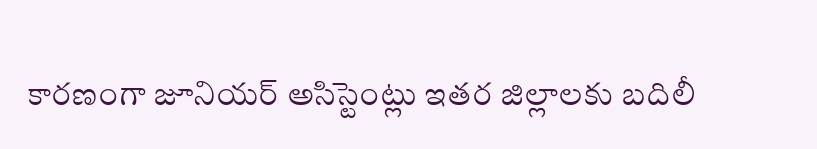కారణంగా జూనియర్ అసిస్టెంట్లు ఇతర జిల్లాలకు బదిలీ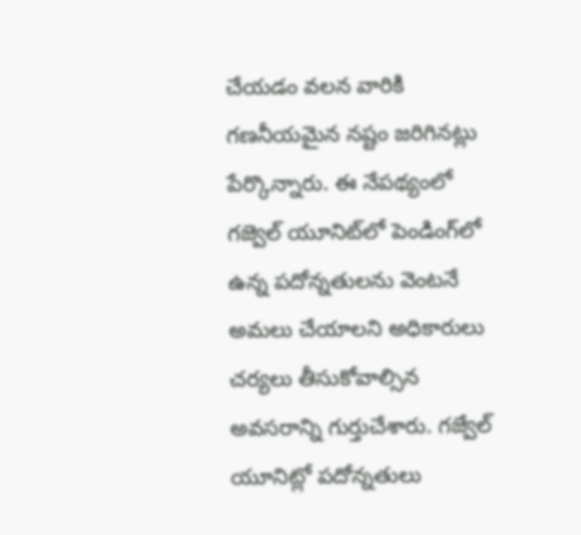చేయడం వలన వారికి గణనీయమైన నష్టం జరిగినట్లు పేర్కొన్నారు. ఈ నేపథ్యంలో గజ్వెల్ యూనిట్‌లో పెండింగ్‌లో ఉన్న పదోన్నతులను వెంటనే అమలు చేయాలని అధికారులు చర్యలు తీసుకోవాల్సిన అవసరాన్ని గుర్తుచేశారు. గజ్వేల్ యూనిట్లో పదోన్నతులు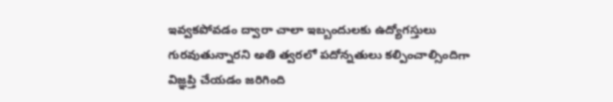ఇవ్వకపోవడం ద్వారా చాలా ఇబ్బందులకు ఉద్యోగస్తులు గురవుతున్నారని అతి త్వరలో పదోన్నతులు కల్పించాల్సిందిగా విజ్ఞప్తి చేయడం జరిగింది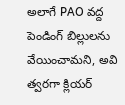అలాగే PAO వద్ద పెండింగ్ బిల్లులను వేయించామని, అవి త్వరగా క్లియర్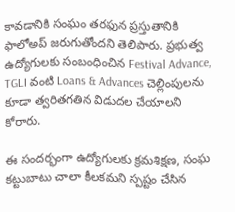కావడానికి సంఘం తరఫున ప్రస్తుతానికి ఫాలోఅప్ జరుగుతోందని తెలిపారు. ప్రభుత్వ ఉద్యోగులకు సంబంధించిన Festival Advance, TGLI వంటి Loans & Advances చెల్లింపులను కూడా త్వరితగతిన విడుదల చేయాలని కోరారు.

ఈ సందర్భంగా ఉద్యోగులకు క్రమశిక్షణ, సంఘ కట్టుబాటు చాలా కీలకమని స్పష్టం చేసిన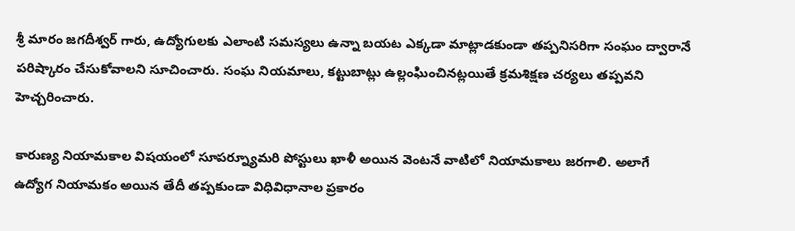శ్రీ మారం జగదీశ్వర్ గారు, ఉద్యోగులకు ఎలాంటి సమస్యలు ఉన్నా బయట ఎక్కడా మాట్లాడకుండా తప్పనిసరిగా సంఘం ద్వారానే పరిష్కారం చేసుకోవాలని సూచించారు. సంఘ నియమాలు, కట్టుబాట్లు ఉల్లంఘించినట్లయితే క్రమశిక్షణ చర్యలు తప్పవని హెచ్చరించారు.

కారుణ్య నియామకాల విషయంలో సూపర్న్యూమరి పోస్టులు ఖాళీ అయిన వెంటనే వాటిలో నియామకాలు జరగాలి. అలాగే ఉద్యోగ నియామకం అయిన తేదీ తప్పకుండా విధివిధానాల ప్రకారం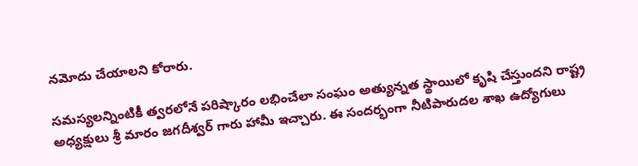నమోదు చేయాలని కోరారు.

సమస్యలన్నింటికీ త్వరలోనే పరిష్కారం లభించేలా సంఘం అత్యున్నత స్థాయిలో కృషి చేస్తుందని రాష్ట్ర అధ్యక్షులు శ్రీ మారం జగదీశ్వర్ గారు హామీ ఇచ్చారు. ఈ సందర్భంగా నీటిపారుదల శాఖ ఉద్యోగులు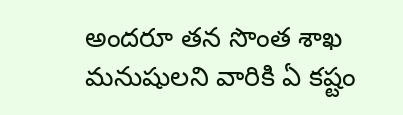అందరూ తన సొంత శాఖ మనుషులని వారికి ఏ కష్టం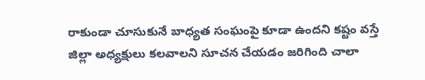రాకుండా చూసుకునే బాధ్యత సంఘంపై కూడా ఉందని కష్టం వస్తే జిల్లా అధ్యక్షులు కలవాలని సూచన చేయడం జరిగింది చాలా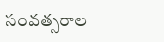సంవత్సరాల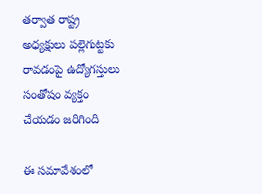తర్వాత రాష్ట్ర అధ్యక్షులు పల్లెగుట్టకు రావడంపై ఉద్యోగస్తులు సంతోషం వ్యక్తం చేయడం జరిగింది

ఈ సమావేశంలో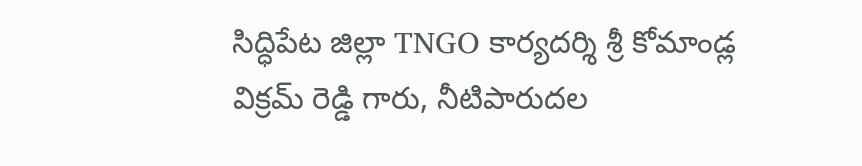సిద్ధిపేట జిల్లా TNGO కార్యదర్శి శ్రీ కోమాండ్ల విక్రమ్ రెడ్డి గారు, నీటిపారుదల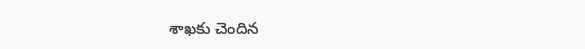శాఖకు చెందిన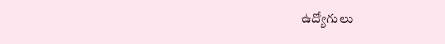ఉద్యోగులు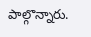పాల్గొన్నారు.